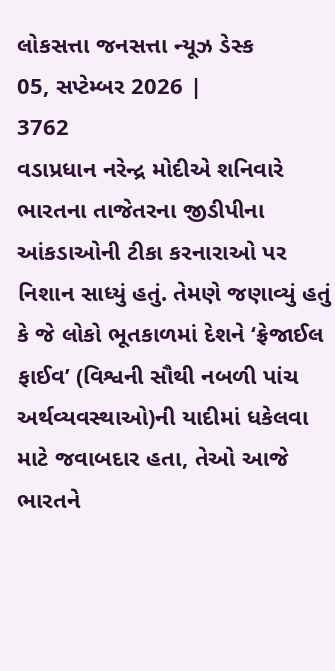લોકસત્તા જનસત્તા ન્યૂઝ ડેસ્ક
05, સપ્ટેમ્બર 2026 |
3762
વડાપ્રધાન નરેન્દ્ર મોદીએ શનિવારે ભારતના તાજેતરના જીડીપીના આંકડાઓની ટીકા કરનારાઓ પર નિશાન સાધ્યું હતું. તેમણે જણાવ્યું હતું કે જે લોકો ભૂતકાળમાં દેશને ‘ફ્રેજાઈલ ફાઈવ’ (વિશ્વની સૌથી નબળી પાંચ અર્થવ્યવસ્થાઓ)ની યાદીમાં ધકેલવા માટે જવાબદાર હતા, તેઓ આજે ભારતને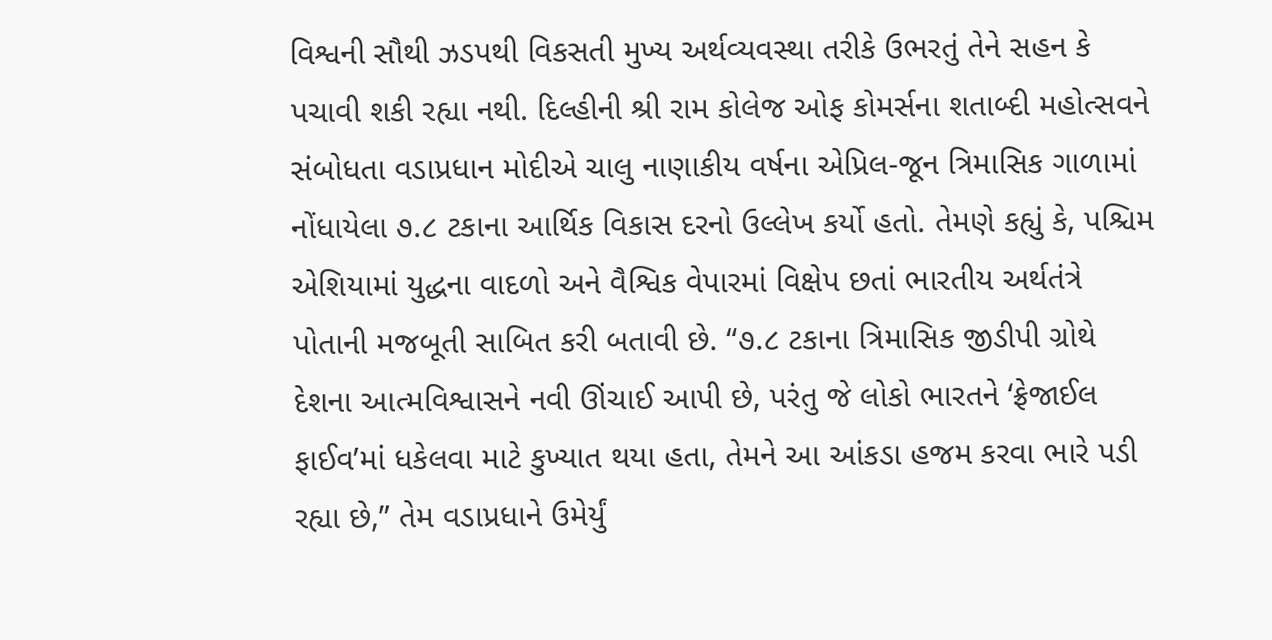વિશ્વની સૌથી ઝડપથી વિકસતી મુખ્ય અર્થવ્યવસ્થા તરીકે ઉભરતું તેને સહન કે પચાવી શકી રહ્યા નથી. દિલ્હીની શ્રી રામ કોલેજ ઓફ કોમર્સના શતાબ્દી મહોત્સવને સંબોધતા વડાપ્રધાન મોદીએ ચાલુ નાણાકીય વર્ષના એપ્રિલ-જૂન ત્રિમાસિક ગાળામાં નોંધાયેલા ૭.૮ ટકાના આર્થિક વિકાસ દરનો ઉલ્લેખ કર્યો હતો. તેમણે કહ્યું કે, પશ્ચિમ એશિયામાં યુદ્ધના વાદળો અને વૈશ્વિક વેપારમાં વિક્ષેપ છતાં ભારતીય અર્થતંત્રે પોતાની મજબૂતી સાબિત કરી બતાવી છે. “૭.૮ ટકાના ત્રિમાસિક જીડીપી ગ્રોથે દેશના આત્મવિશ્વાસને નવી ઊંચાઈ આપી છે, પરંતુ જે લોકો ભારતને ‘ફ્રેજાઈલ ફાઈવ’માં ધકેલવા માટે કુખ્યાત થયા હતા, તેમને આ આંકડા હજમ કરવા ભારે પડી રહ્યા છે,” તેમ વડાપ્રધાને ઉમેર્યું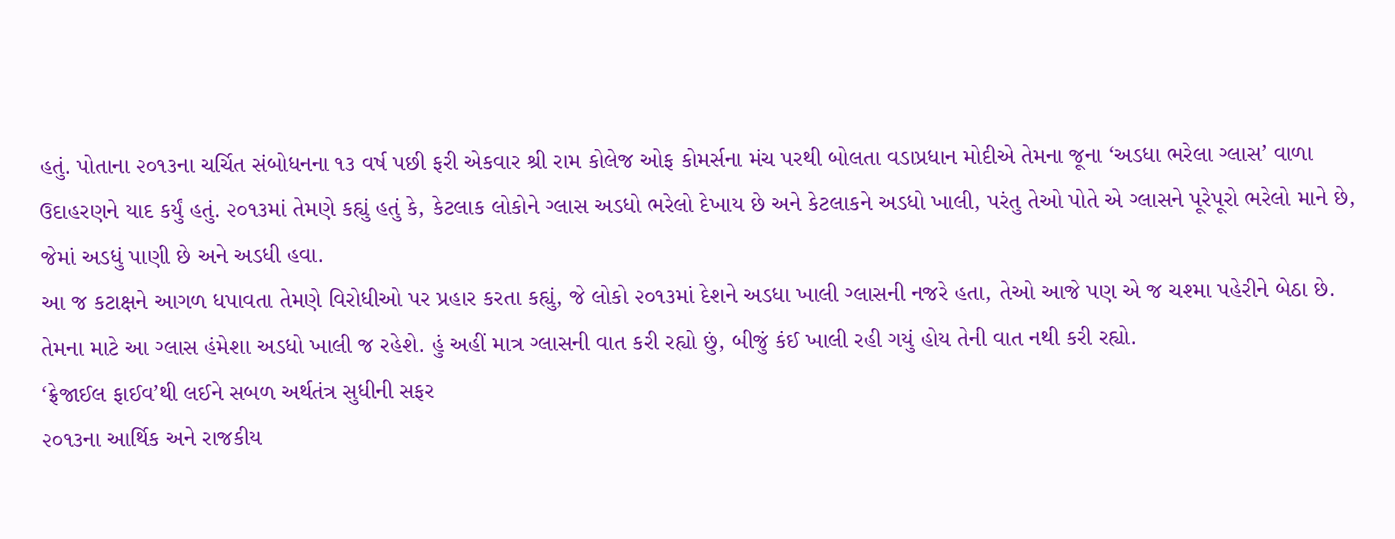હતું. પોતાના ૨૦૧૩ના ચર્ચિત સંબોધનના ૧૩ વર્ષ પછી ફરી એકવાર શ્રી રામ કોલેજ ઓફ કોમર્સના મંચ પરથી બોલતા વડાપ્રધાન મોદીએ તેમના જૂના ‘અડધા ભરેલા ગ્લાસ’ વાળા ઉદાહરણને યાદ કર્યું હતું. ૨૦૧૩માં તેમણે કહ્યું હતું કે, કેટલાક લોકોને ગ્લાસ અડધો ભરેલો દેખાય છે અને કેટલાકને અડધો ખાલી, પરંતુ તેઓ પોતે એ ગ્લાસને પૂરેપૂરો ભરેલો માને છે, જેમાં અડધું પાણી છે અને અડધી હવા.
આ જ કટાક્ષને આગળ ધપાવતા તેમણે વિરોધીઓ પર પ્રહાર કરતા કહ્યું, જે લોકો ૨૦૧૩માં દેશને અડધા ખાલી ગ્લાસની નજરે હતા, તેઓ આજે પણ એ જ ચશ્મા પહેરીને બેઠા છે. તેમના માટે આ ગ્લાસ હંમેશા અડધો ખાલી જ રહેશે. હું અહીં માત્ર ગ્લાસની વાત કરી રહ્યો છું, બીજું કંઈ ખાલી રહી ગયું હોય તેની વાત નથી કરી રહ્યો.
‘ફ્રેજાઈલ ફાઈવ’થી લઈને સબળ અર્થતંત્ર સુધીની સફર
૨૦૧૩ના આર્થિક અને રાજકીય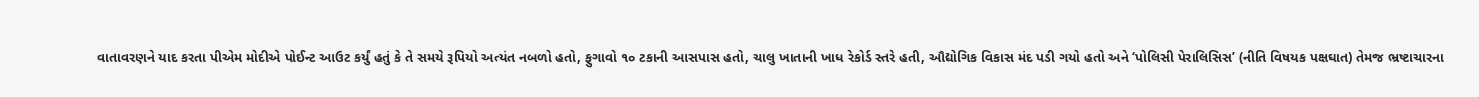વાતાવરણને યાદ કરતા પીએમ મોદીએ પોઈન્ટ આઉટ કર્યું હતું કે તે સમયે રૂપિયો અત્યંત નબળો હતો, ફુગાવો ૧૦ ટકાની આસપાસ હતો, ચાલુ ખાતાની ખાધ રેકોર્ડ સ્તરે હતી, ઔદ્યોગિક વિકાસ મંદ પડી ગયો હતો અને ‘પોલિસી પેરાલિસિસ’ (નીતિ વિષયક પક્ષઘાત) તેમજ ભ્રષ્ટાચારના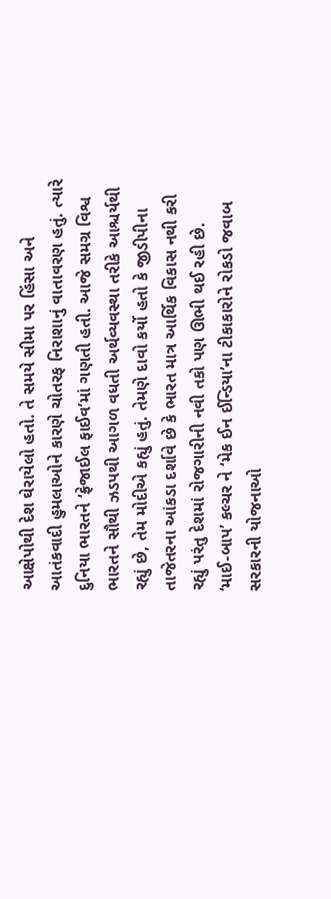આક્ષેપોથી દેશ ઘેરાયેલો હતો. તે સમયે સીમા પર હિંસા અને આતંકવાદી હુમલાઓને કારણે ચોતરફ નિરાશાનું વાતાવરણ હતું. ત્યારે દુનિયા ભારતને ‘ફ્રેજાઈલ ફાઈવ’માં ગણતી હતી. આજે સમગ્ર વિશ્વ ભારતને સૌથી ઝડપથી આગળ વધતી અર્થવ્યવસ્થા તરીકે આશ્ચર્યથી રહ્યું છે, તેમ મોદીએ કહ્યું હતું. તેમણે દાવો કર્યો હતો કે જીડીપીના તાજેતરના આંકડા દર્શાવે છે કે ભારત માત્ર આર્થિક વિકાસ નથી કરી રહ્યું પરંતુ દેશમાં રોજગારીની નવી તકો પણ ઊભી થઈ રહી છે.
‘માઈ-બાપ’ કલ્ચર ને ‘મેક ઈન ઈન્ડિયા’ના ટીકાકારોને રોકડો જવાબ
સરકારની યોજનાઓ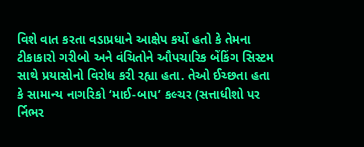વિશે વાત કરતા વડાપ્રધાને આક્ષેપ કર્યો હતો કે તેમના ટીકાકારો ગરીબો અને વંચિતોને ઔપચારિક બેંકિંગ સિસ્ટમ સાથે પ્રયાસોનો વિરોધ કરી રહ્યા હતા. તેઓ ઈચ્છતા હતા કે સામાન્ય નાગરિકો ‘માઈ-બાપ’ કલ્ચર (સત્તાધીશો પર ર્નિભર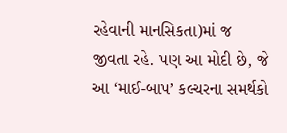રહેવાની માનસિકતા)માં જ જીવતા રહે. પણ આ મોદી છે, જે આ ‘માઈ-બાપ’ કલ્ચરના સમર્થકો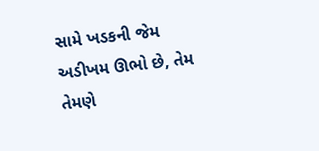સામે ખડકની જેમ અડીખમ ઊભો છે, તેમ તેમણે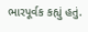ભારપૂર્વક કહ્યું હતું.